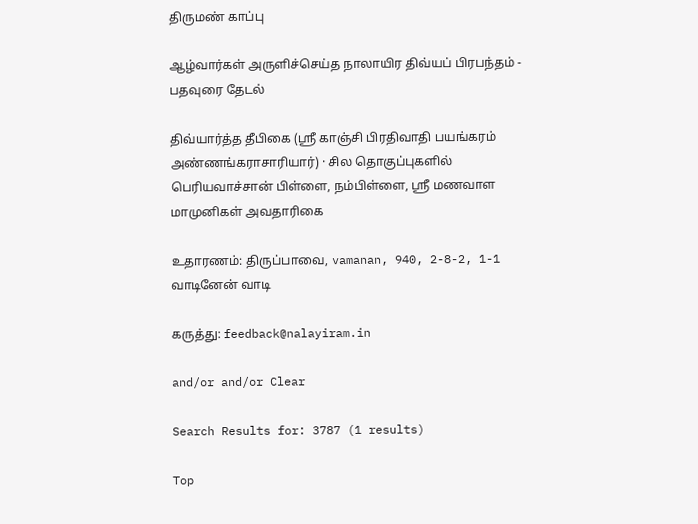திருமண் காப்பு

ஆழ்வார்கள் அருளிச்செய்த நாலாயிர திவ்யப் பிரபந்தம் - பதவுரை தேடல்

திவ்யார்த்த தீபிகை (ஸ்ரீ காஞ்சி பிரதிவாதி பயங்கரம் அண்ணங்கராசாரியார்) · சில தொகுப்புகளில் பெரியவாச்சான் பிள்ளை, நம்பிள்ளை, ஸ்ரீ மணவாள மாமுனிகள் அவதாரிகை

உதாரணம்: திருப்பாவை, vamanan, 940, 2-8-2, 1-1 வாடினேன் வாடி

கருத்து: feedback@nalayiram.in

and/or and/or Clear

Search Results for: 3787 (1 results)

Top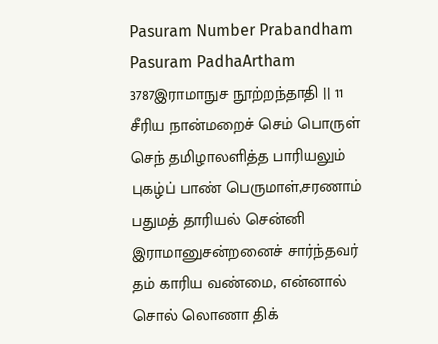Pasuram Number Prabandham Pasuram PadhaArtham
3787இராமாநுச நூற்றந்தாதி || 11
சீரிய நான்மறைச் செம் பொருள் செந் தமிழாலளித்த பாரியலும் புகழ்ப் பாண் பெருமாள்,சரணாம் பதுமத் தாரியல் சென்னி இராமானுசன்றனைச் சார்ந்தவர் தம் காரிய வண்மை, என்னால் சொல் லொணா திக்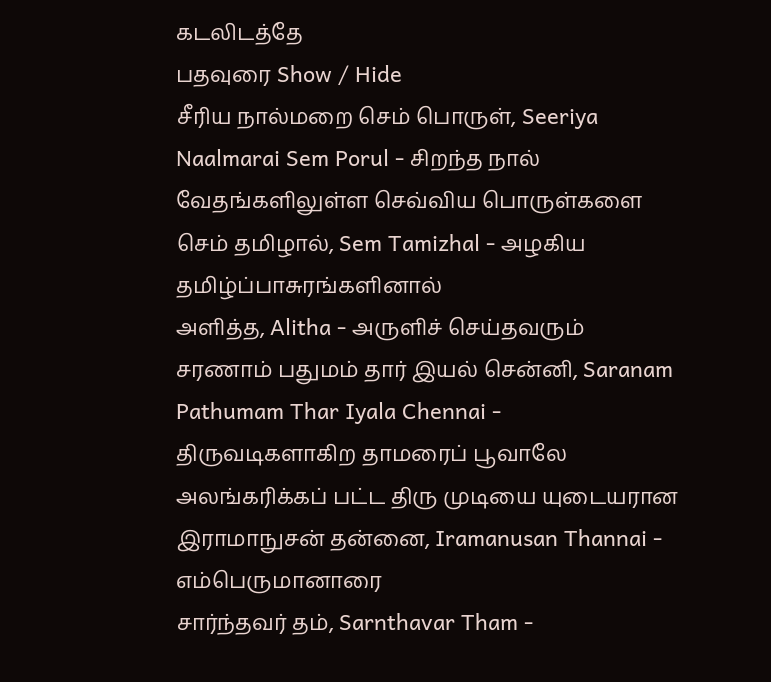கடலிடத்தே
பதவுரை Show / Hide
சீரிய நால்மறை செம் பொருள், Seeriya Naalmarai Sem Porul - சிறந்த நால் வேதங்களிலுள்ள செவ்விய பொருள்களை
செம் தமிழால், Sem Tamizhal - அழகிய தமிழ்ப்பாசுரங்களினால்
அளித்த, Alitha - அருளிச் செய்தவரும்
சரணாம் பதுமம் தார் இயல் சென்னி, Saranam Pathumam Thar Iyala Chennai - திருவடிகளாகிற தாமரைப் பூவாலே அலங்கரிக்கப் பட்ட திரு முடியை யுடையரான
இராமாநுசன் தன்னை, Iramanusan Thannai - எம்பெருமானாரை
சார்ந்தவர் தம், Sarnthavar Tham -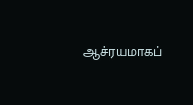ஆச்ரயமாகப்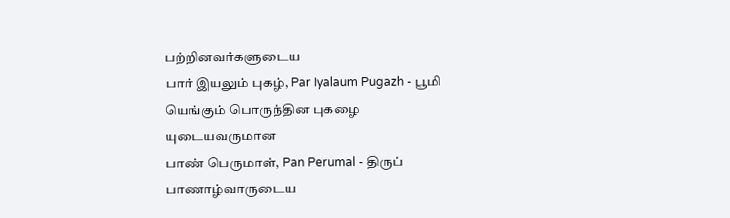பற்றினவர்களுடைய
பார் இயலும் புகழ், Par Iyalaum Pugazh - பூமி யெங்கும் பொருந்தின புகழை யுடையவருமான
பாண் பெருமாள், Pan Perumal - திருப் பாணாழ்வாருடைய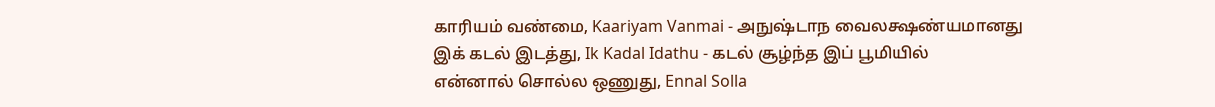காரியம் வண்மை, Kaariyam Vanmai - அநுஷ்டாந வைலக்ஷண்யமானது
இக் கடல் இடத்து, Ik Kadal Idathu - கடல் சூழ்ந்த இப் பூமியில்
என்னால் சொல்ல ஒணுது, Ennal Solla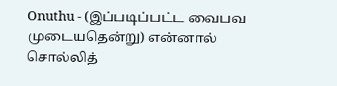Onuthu - (இப்படிப்பட்ட வைபவ முடையதென்று) என்னால் சொல்லித்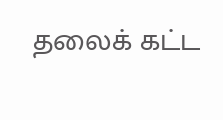தலைக் கட்ட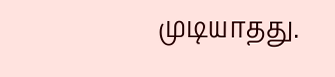முடியாதது.